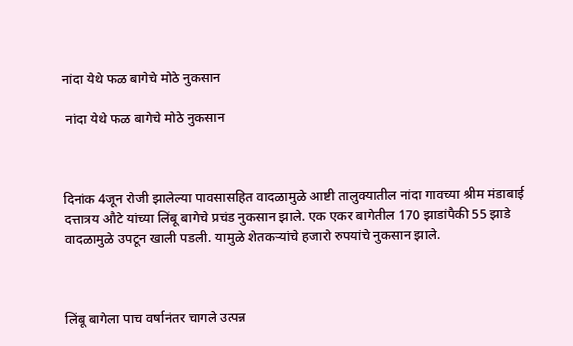नांदा येथे फळ बागेचे मोठे नुकसान

 नांदा येथे फळ बागेचे मोठे नुकसान



दिनांक 4जून रोजी झालेल्या पावसासहित वादळामुळे आष्टी तालुक्यातील नांदा गावच्या श्रीम मंडाबाई दत्तात्रय औटे यांच्या लिंबू बागेचे प्रचंड नुकसान झाले. एक एकर बागेतील 170 झाडांपैकी 55 झाडे वादळामुळे उपटून खाली पडली. यामुळे शेतकऱ्यांचे हजारो रुपयांचे नुकसान झाले.



लिंबू बागेला पाच वर्षानंतर चागले उत्पन्न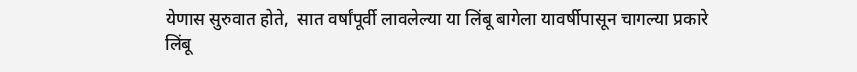येणास सुरुवात होते,  सात वर्षांपूर्वी लावलेल्या या लिंबू बागेला यावर्षीपासून चागल्या प्रकारे लिंबू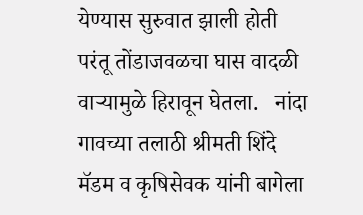येण्यास सुरुवात झाली होती परंतू तोंडाजवळचा घास वादळी वाऱ्यामुळे हिरावून घेतला.   नांदा गावच्या तलाठी श्रीमती शिंदे मॅडम व कृषिसेवक यांनी बागेला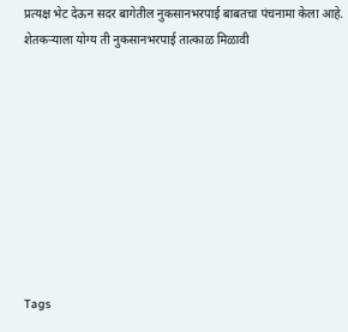प्रत्यक्ष भेट देऊन सदर बागेतील नुकसानभरपाई बाबतचा पंचनामा केला आहे. शेतकऱ्याला योग्य ती नुकसानभरपाई तात्काळ मिळावी









Tags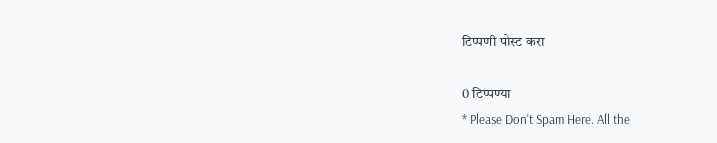टिप्पणी पोस्ट करा

0 टिप्पण्या
* Please Don't Spam Here. All the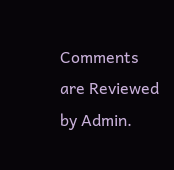Comments are Reviewed by Admin.